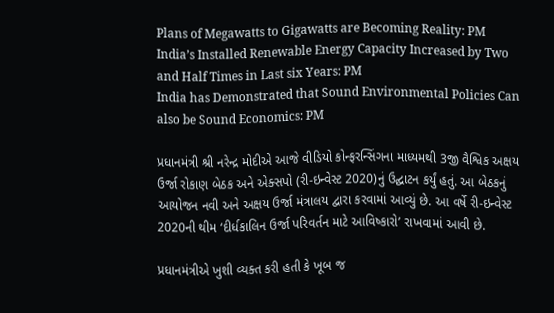Plans of Megawatts to Gigawatts are Becoming Reality: PM
India’s Installed Renewable Energy Capacity Increased by Two and Half Times in Last six Years: PM
India has Demonstrated that Sound Environmental Policies Can also be Sound Economics: PM

પ્રધાનમંત્રી શ્રી નરેન્દ્ર મોદીએ આજે વીડિયો કોન્ફરન્સિંગના માધ્યમથી 3જી વૈશ્વિક અક્ષય ઉર્જા રોકાણ બેઠક અને એક્સપો (રી-ઇન્વેસ્ટ 2020)નું ઉદ્ઘાટન કર્યું હતું. આ બેઠકનું આયોજન નવી અને અક્ષય ઉર્જા મંત્રાલય દ્વારા કરવામાં આવ્યું છે. આ વર્ષે રી-ઇન્વેસ્ટ 2020ની થીમ ‘દીર્ધકાલિન ઉર્જા પરિવર્તન માટે આવિષ્કારો’ રાખવામાં આવી છે.

પ્રધાનમંત્રીએ ખુશી વ્યક્ત કરી હતી કે ખૂબ જ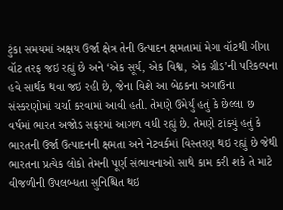ટુંકા સમયમાં અક્ષય ઉર્જા ક્ષેત્ર તેની ઉત્પાદન ક્ષમતામાં મેગા વૉટથી ગીગા વૉટ તરફ જઇ રહ્યું છે અને ‘એક સૂર્ય, એક વિશ્વ, એક ગ્રીડ’ની પરિકલ્પના હવે સાર્થક થવા જઇ રહી છે, જેના વિશે આ બેઠકના અગાઉના સંસ્કરણોમાં ચર્ચા કરવામાં આવી હતી. તેમણે ઉમેર્યું હતું કે છેલ્લા છ વર્ષમાં ભારત અજોડ સફરમાં આગળ વધી રહ્યું છે. તેમણે ટાંક્યું હતું કે ભારતની ઉર્જા ઉત્પાદનની ક્ષમતા અને નેટવર્કમાં વિસ્તરણ થઇ રહ્યું છે જેથી ભારતના પ્રત્યેક લોકો તેમની પૂર્ણ સંભાવનાઓ સાથે કામ કરી શકે તે માટે વીજળીની ઉપલબ્ધતા સુનિશ્ચિત થઇ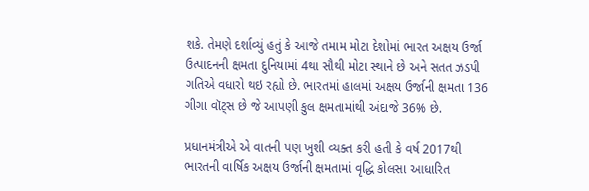શકે. તેમણે દર્શાવ્યું હતું કે આજે તમામ મોટા દેશોમાં ભારત અક્ષય ઉર્જા ઉત્પાદનની ક્ષમતા દુનિયામાં 4થા સૌથી મોટા સ્થાને છે અને સતત ઝડપી ગતિએ વધારો થઇ રહ્યો છે. ભારતમાં હાલમાં અક્ષય ઉર્જાની ક્ષમતા 136 ગીગા વૉટ્સ છે જે આપણી કુલ ક્ષમતામાંથી અંદાજે 36% છે.

પ્રધાનમંત્રીએ એ વાતની પણ ખુશી વ્યક્ત કરી હતી કે વર્ષ 2017થી ભારતની વાર્ષિક અક્ષય ઉર્જાની ક્ષમતામાં વૃદ્ધિ કોલસા આધારિત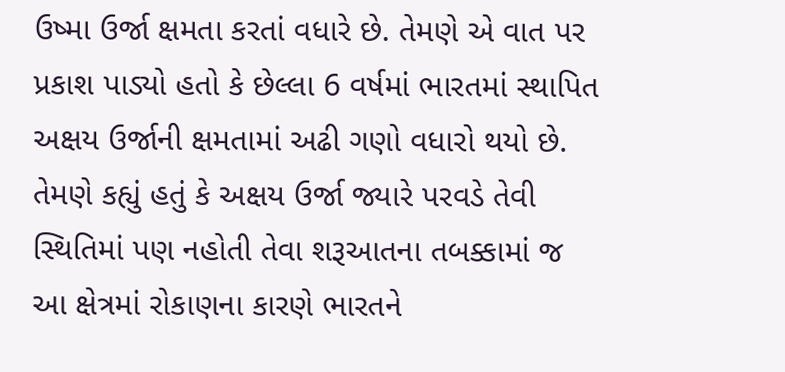ઉષ્મા ઉર્જા ક્ષમતા કરતાં વધારે છે. તેમણે એ વાત પર પ્રકાશ પાડ્યો હતો કે છેલ્લા 6 વર્ષમાં ભારતમાં સ્થાપિત અક્ષય ઉર્જાની ક્ષમતામાં અઢી ગણો વધારો થયો છે. તેમણે કહ્યું હતું કે અક્ષય ઉર્જા જ્યારે પરવડે તેવી સ્થિતિમાં પણ નહોતી તેવા શરૂઆતના તબક્કામાં જ આ ક્ષેત્રમાં રોકાણના કારણે ભારતને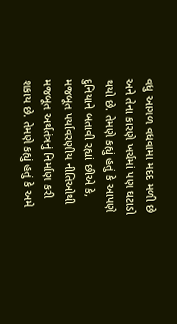વધુ આગળ વધવામા મદદ મળી છે અને તેના કારણે ખર્ચમાં પણ ઘટાડો થયો છે. તેમણે કહ્યું હતું કે આપણે દુનિયાને બતાવી રહ્યાં છીએ કે, મજબૂત પર્યાવરણીય નીતિઓથી મજબૂત અર્થતંત્રનું નિર્માણ કરી શકાય છે. તેમણે કહ્યું હતું કે અમે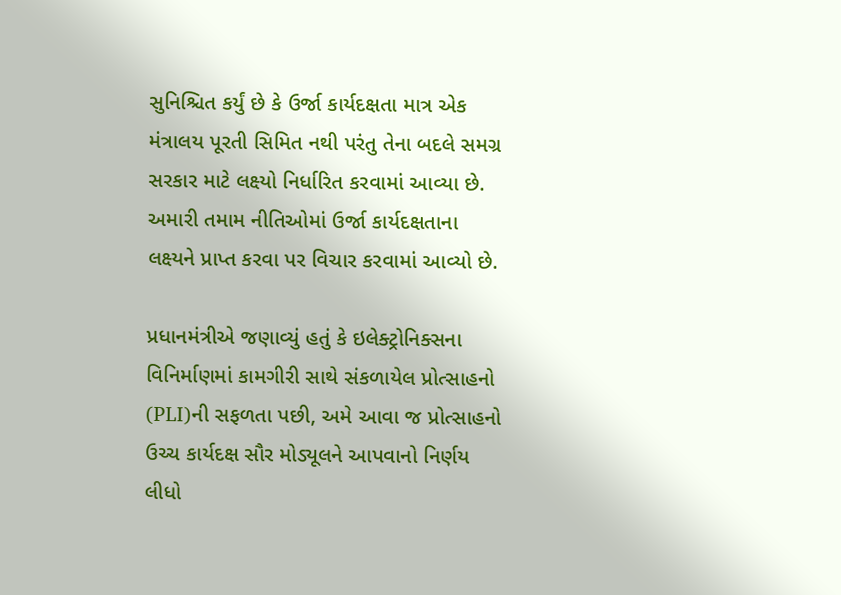સુનિશ્ચિત કર્યું છે કે ઉર્જા કાર્યદક્ષતા માત્ર એક મંત્રાલય પૂરતી સિમિત નથી પરંતુ તેના બદલે સમગ્ર સરકાર માટે લક્ષ્યો નિર્ધારિત કરવામાં આવ્યા છે. અમારી તમામ નીતિઓમાં ઉર્જા કાર્યદક્ષતાના લક્ષ્યને પ્રાપ્ત કરવા પર વિચાર કરવામાં આવ્યો છે.

પ્રધાનમંત્રીએ જણાવ્યું હતું કે ઇલેક્ટ્રોનિક્સના વિનિર્માણમાં કામગીરી સાથે સંકળાયેલ પ્રોત્સાહનો (PLI)ની સફળતા પછી, અમે આવા જ પ્રોત્સાહનો ઉચ્ચ કાર્યદક્ષ સૌર મોડ્યૂલને આપવાનો નિર્ણય લીધો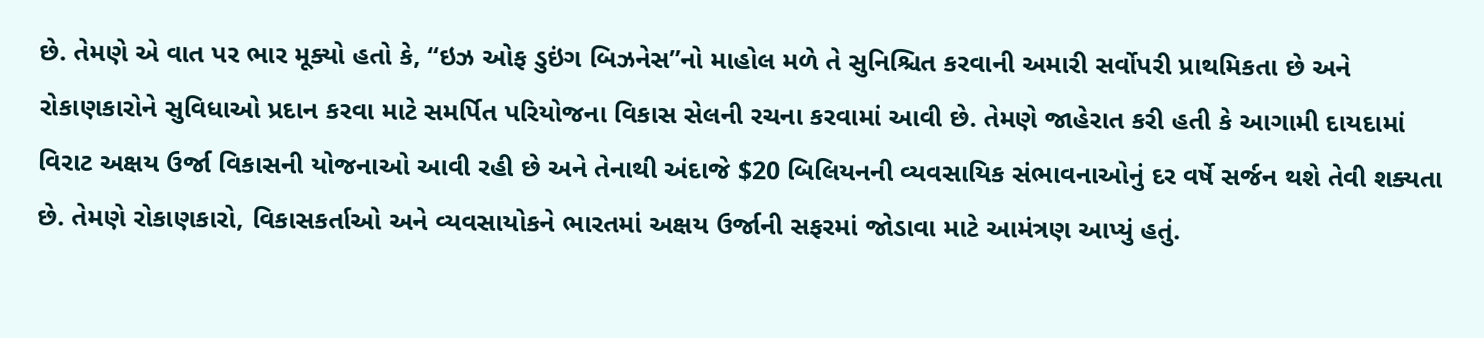છે. તેમણે એ વાત પર ભાર મૂક્યો હતો કે, “ઇઝ ઓફ ડુઇંગ બિઝનેસ”નો માહોલ મળે તે સુનિશ્ચિત કરવાની અમારી સર્વોપરી પ્રાથમિકતા છે અને રોકાણકારોને સુવિધાઓ પ્રદાન કરવા માટે સમર્પિત પરિયોજના વિકાસ સેલની રચના કરવામાં આવી છે. તેમણે જાહેરાત કરી હતી કે આગામી દાયદામાં વિરાટ અક્ષય ઉર્જા વિકાસની યોજનાઓ આવી રહી છે અને તેનાથી અંદાજે $20 બિલિયનની વ્યવસાયિક સંભાવનાઓનું દર વર્ષે સર્જન થશે તેવી શક્યતા છે. તેમણે રોકાણકારો, વિકાસકર્તાઓ અને વ્યવસાયોકને ભારતમાં અક્ષય ઉર્જાની સફરમાં જોડાવા માટે આમંત્રણ આપ્યું હતું.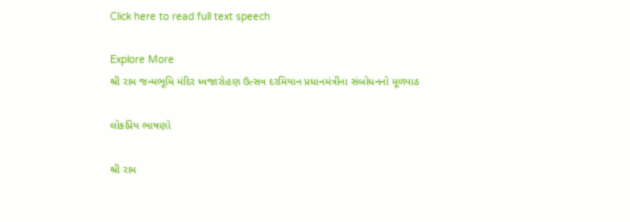Click here to read full text speech

Explore More
શ્રી રામ જન્મભૂમિ મંદિર ધ્વજારોહણ ઉત્સવ દરમિયાન પ્રધાનમંત્રીના સંબોધનનો મૂળપાઠ

લોકપ્રિય ભાષણો

શ્રી રામ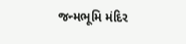જન્મભૂમિ મંદિર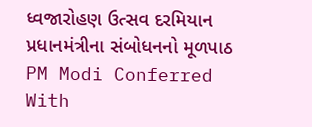ધ્વજારોહણ ઉત્સવ દરમિયાન પ્રધાનમંત્રીના સંબોધનનો મૂળપાઠ
PM Modi Conferred With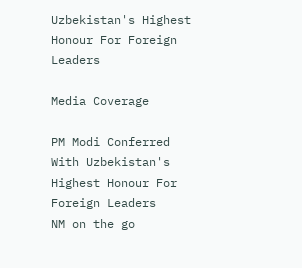Uzbekistan's Highest Honour For Foreign Leaders

Media Coverage

PM Modi Conferred With Uzbekistan's Highest Honour For Foreign Leaders
NM on the go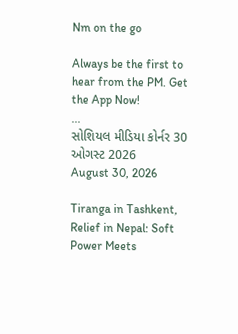Nm on the go

Always be the first to hear from the PM. Get the App Now!
...
સોશિયલ મીડિયા કોર્નર 30 ઓગસ્ટ 2026
August 30, 2026

Tiranga in Tashkent, Relief in Nepal: Soft Power Meets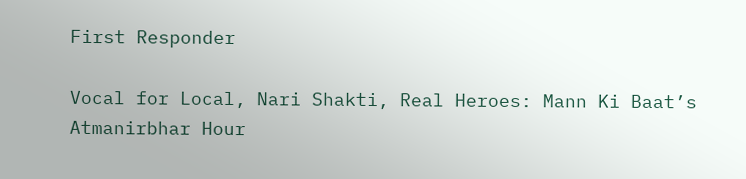First Responder

Vocal for Local, Nari Shakti, Real Heroes: Mann Ki Baat’s Atmanirbhar Hour